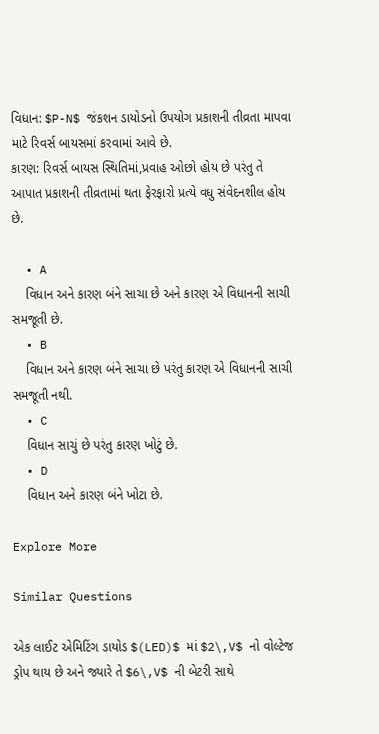વિધાન: $P-N$ જંકશન ડાયોડનો ઉપયોગ પ્રકાશની તીવ્રતા માપવા માટે રિવર્સ બાયસમાં કરવામાં આવે છે.
કારણ: રિવર્સ બાયસ સ્થિતિમાં,પ્રવાહ ઓછો હોય છે પરંતુ તે આપાત પ્રકાશની તીવ્રતામાં થતા ફેરફારો પ્રત્યે વધુ સંવેદનશીલ હોય છે.

  • A
    વિધાન અને કારણ બંને સાચા છે અને કારણ એ વિધાનની સાચી સમજૂતી છે.
  • B
    વિધાન અને કારણ બંને સાચા છે પરંતુ કારણ એ વિધાનની સાચી સમજૂતી નથી.
  • C
    વિધાન સાચું છે પરંતુ કારણ ખોટું છે.
  • D
    વિધાન અને કારણ બંને ખોટા છે.

Explore More

Similar Questions

એક લાઈટ એમિટિંગ ડાયોડ $(LED)$ માં $2\,V$ નો વોલ્ટેજ ડ્રોપ થાય છે અને જ્યારે તે $6\,V$ ની બેટરી સાથે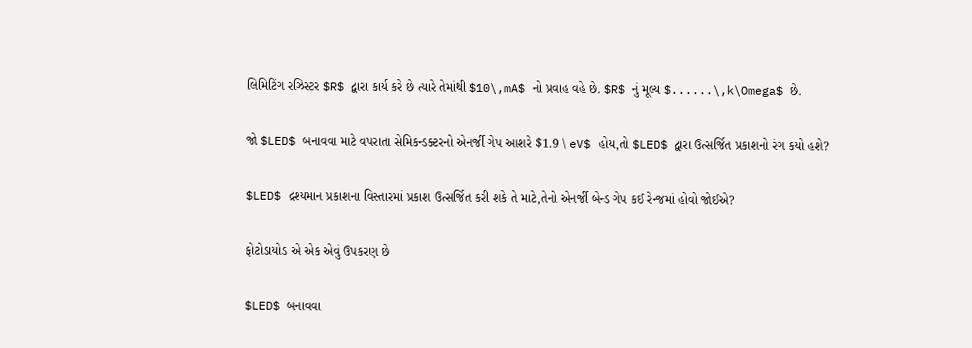લિમિટિંગ રઝિસ્ટર $R$ દ્વારા કાર્ય કરે છે ત્યારે તેમાંથી $10\,mA$ નો પ્રવાહ વહે છે. $R$ નું મૂલ્ય $......\,k\Omega$ છે.

જો $LED$ બનાવવા માટે વપરાતા સેમિકન્ડક્ટરનો એનર્જી ગેપ આશરે $1.9 \ eV$ હોય,તો $LED$ દ્વારા ઉત્સર્જિત પ્રકાશનો રંગ કયો હશે?

$LED$ દ્રશ્યમાન પ્રકાશના વિસ્તારમાં પ્રકાશ ઉત્સર્જિત કરી શકે તે માટે,તેનો એનર્જી બેન્ડ ગેપ કઈ રેન્જમાં હોવો જોઈએ?

ફોટોડાયોડ એ એક એવું ઉપકરણ છે

$LED$ બનાવવા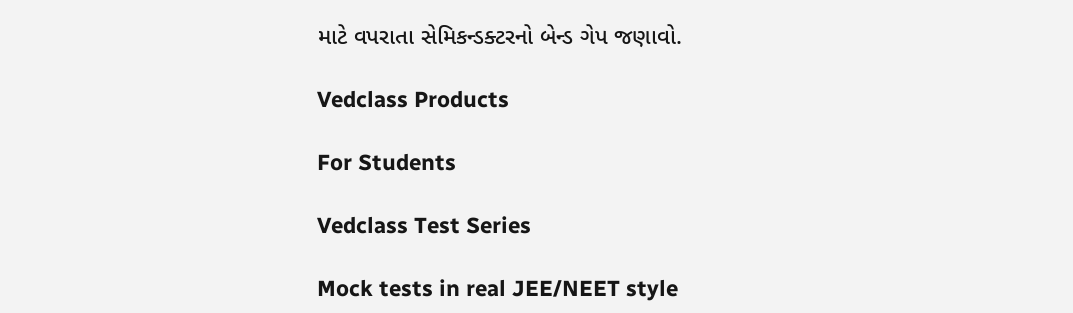માટે વપરાતા સેમિકન્ડક્ટરનો બેન્ડ ગેપ જણાવો.

Vedclass Products

For Students

Vedclass Test Series

Mock tests in real JEE/NEET style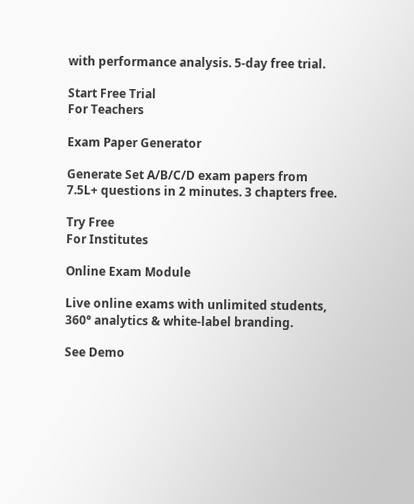with performance analysis. 5-day free trial.

Start Free Trial
For Teachers

Exam Paper Generator

Generate Set A/B/C/D exam papers from 7.5L+ questions in 2 minutes. 3 chapters free.

Try Free
For Institutes

Online Exam Module

Live online exams with unlimited students, 360° analytics & white-label branding.

See Demo